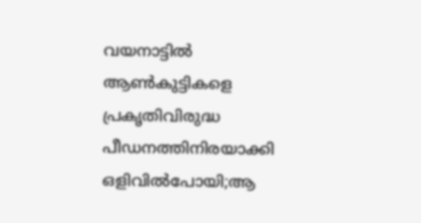വയനാട്ടിൽ ആൺകുട്ടികളെ പ്രകൃതിവിരുദ്ധ പീഡനത്തിനിരയാക്കി ഒളിവിൽപോയി;ആ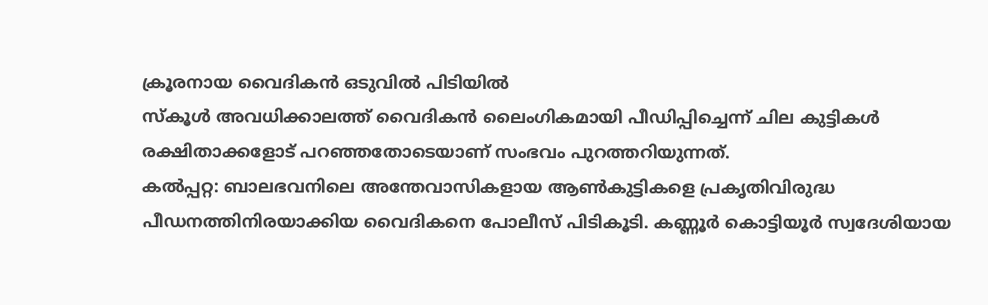ക്രൂരനായ വൈദികൻ ഒടുവിൽ പിടിയിൽ
സ്കൂൾ അവധിക്കാലത്ത് വൈദികൻ ലൈംഗികമായി പീഡിപ്പിച്ചെന്ന് ചില കുട്ടികൾ രക്ഷിതാക്കളോട് പറഞ്ഞതോടെയാണ് സംഭവം പുറത്തറിയുന്നത്.
കൽപ്പറ്റ: ബാലഭവനിലെ അന്തേവാസികളായ ആൺകുട്ടികളെ പ്രകൃതിവിരുദ്ധ പീഡനത്തിനിരയാക്കിയ വൈദികനെ പോലീസ് പിടികൂടി. കണ്ണൂർ കൊട്ടിയൂർ സ്വദേശിയായ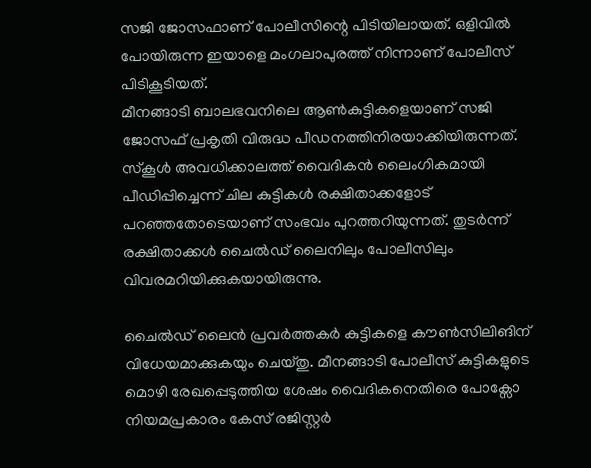സജി ജോസഫാണ് പോലീസിന്റെ പിടിയിലായത്. ഒളിവിൽ പോയിരുന്ന ഇയാളെ മംഗലാപുരത്ത് നിന്നാണ് പോലീസ് പിടികൂടിയത്.
മീനങ്ങാടി ബാലഭവനിലെ ആൺകുട്ടികളെയാണ് സജി ജോസഫ് പ്രകൃതി വിരുദ്ധ പീഡനത്തിനിരയാക്കിയിരുന്നത്. സ്കൂൾ അവധിക്കാലത്ത് വൈദികൻ ലൈംഗികമായി പീഡിപ്പിച്ചെന്ന് ചില കുട്ടികൾ രക്ഷിതാക്കളോട് പറഞ്ഞതോടെയാണ് സംഭവം പുറത്തറിയുന്നത്. തുടർന്ന് രക്ഷിതാക്കൾ ചൈൽഡ് ലൈനിലും പോലീസിലും വിവരമറിയിക്കുകയായിരുന്നു.

ചൈൽഡ് ലൈൻ പ്രവർത്തകർ കുട്ടികളെ കൗൺസിലിങിന് വിധേയമാക്കുകയും ചെയ്തു. മീനങ്ങാടി പോലീസ് കുട്ടികളുടെ മൊഴി രേഖപ്പെടുത്തിയ ശേഷം വൈദികനെതിരെ പോക്സോ നിയമപ്രകാരം കേസ് രജിസ്റ്റർ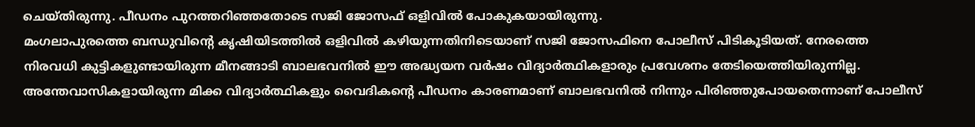ചെയ്തിരുന്നു. പീഡനം പുറത്തറിഞ്ഞതോടെ സജി ജോസഫ് ഒളിവിൽ പോകുകയായിരുന്നു.
മംഗലാപുരത്തെ ബന്ധുവിന്റെ കൃഷിയിടത്തിൽ ഒളിവിൽ കഴിയുന്നതിനിടെയാണ് സജി ജോസഫിനെ പോലീസ് പിടികൂടിയത്. നേരത്തെ നിരവധി കുട്ടികളുണ്ടായിരുന്ന മീനങ്ങാടി ബാലഭവനിൽ ഈ അദ്ധ്യയന വർഷം വിദ്യാർത്ഥികളാരും പ്രവേശനം തേടിയെത്തിയിരുന്നില്ല. അന്തേവാസികളായിരുന്ന മിക്ക വിദ്യാർത്ഥികളും വൈദികന്റെ പീഡനം കാരണമാണ് ബാലഭവനിൽ നിന്നും പിരിഞ്ഞുപോയതെന്നാണ് പോലീസ്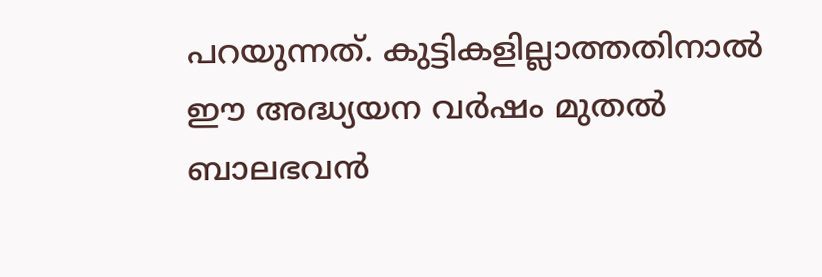പറയുന്നത്. കുട്ടികളില്ലാത്തതിനാൽ ഈ അദ്ധ്യയന വർഷം മുതൽ ബാലഭവൻ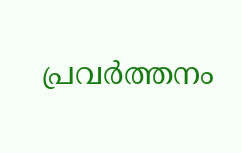പ്രവർത്തനം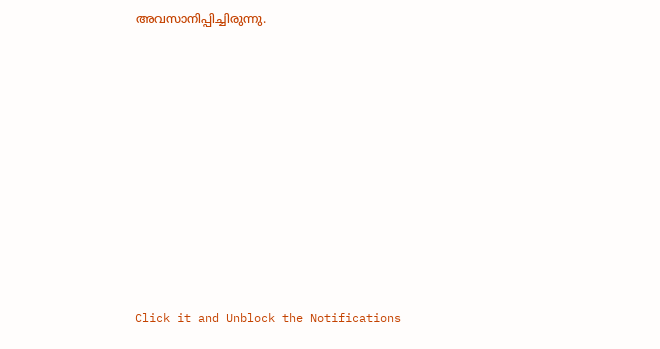അവസാനിപ്പിച്ചിരുന്നു.












Click it and Unblock the Notifications